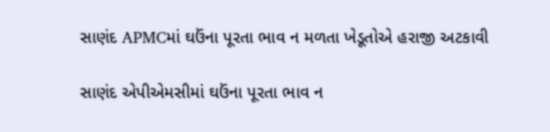સાણંદ APMCમાં ઘઉંના પૂરતા ભાવ ન મળતા ખેડૂતોએ હરાજી અટકાવી

સાણંદ એપીએમસીમાં ઘઉંના પૂરતા ભાવ ન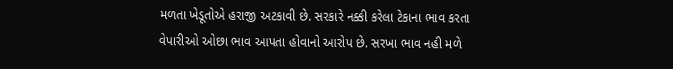મળતા ખેડૂતોએ હરાજી અટકાવી છે. સરકારે નક્કી કરેલા ટેકાના ભાવ કરતા વેપારીઓ ઓછા ભાવ આપતા હોવાનો આરોપ છે. સરખા ભાવ નહી મળે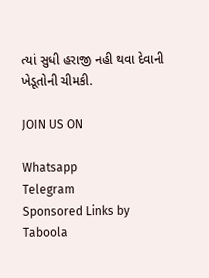ત્યાં સુધી હરાજી નહી થવા દેવાની ખેડૂતોની ચીમકી.

JOIN US ON

Whatsapp
Telegram
Sponsored Links by Taboola